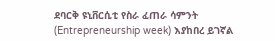ደባርቅ ዩኒቨርሲቲ የስራ ፈጠራ ሳምንት (Entrepreneurship week) እያከበረ ይገኛል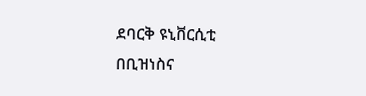ደባርቅ ዩኒቨርሲቲ በቢዝነስና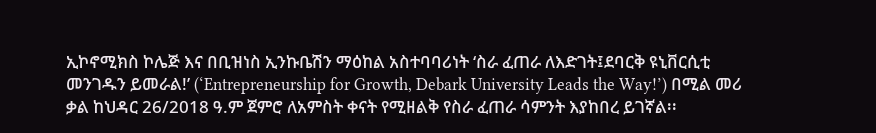ኢኮኖሚክስ ኮሌጅ እና በቢዝነስ ኢንኩቤሽን ማዕከል አስተባባሪነት ‘ስራ ፈጠራ ለእድገት፤ደባርቅ ዩኒቨርሲቲ መንገዱን ይመራል!’ (‘Entrepreneurship for Growth, Debark University Leads the Way!’) በሚል መሪ ቃል ከህዳር 26/2018 ዓ.ም ጀምሮ ለአምስት ቀናት የሚዘልቅ የስራ ፈጠራ ሳምንት እያከበረ ይገኛል፡፡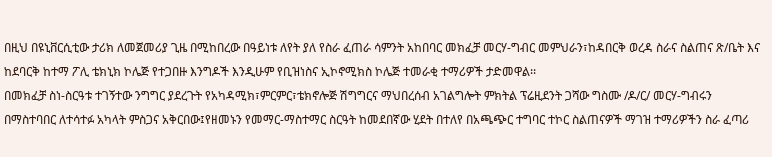በዚህ በዩኒቨርሲቲው ታሪክ ለመጀመሪያ ጊዜ በሚከበረው በዓይነቱ ለየት ያለ የስራ ፈጠራ ሳምንት አከበባር መክፈቻ መርሃ-ግብር መምህራን፣ከዳበርቅ ወረዳ ስራና ስልጠና ጽ/ቤት እና ከደባርቅ ከተማ ፖሊ ቴክኒክ ኮሌጅ የተጋበዙ እንግዶች እንዲሁም የቢዝነስና ኢኮኖሚክስ ኮሌጅ ተመራቂ ተማሪዎች ታድመዋል፡፡
በመክፈቻ ስነ-ስርዓቱ ተገኝተው ንግግር ያደረጉት የአካዳሚክ፣ምርምር፣ቴክኖሎጅ ሽግግርና ማህበረሰብ አገልግሎት ምክትል ፕሬዚደንት ጋሻው ግስሙ /ዶ/ር/ መርሃ-ግብሩን በማስተባበር ለተሳተፉ አካላት ምስጋና አቅርበው፤የዘመኑን የመማር-ማስተማር ስርዓት ከመደበኛው ሂደት በተለየ በአጫጭር ተግባር ተኮር ስልጠናዎች ማገዝ ተማሪዎችን ስራ ፈጣሪ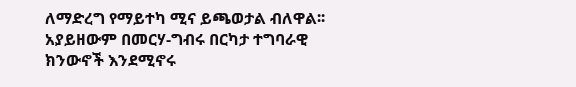ለማድረግ የማይተካ ሚና ይጫወታል ብለዋል፡፡ አያይዘውም በመርሃ-ግብሩ በርካታ ተግባራዊ ክንውኖች እንደሚኖሩ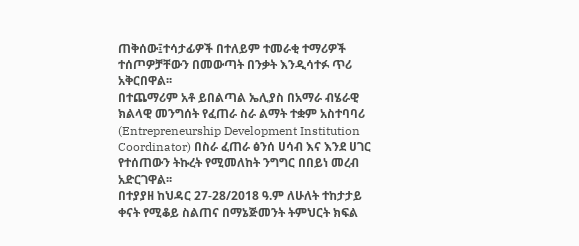ጠቅሰው፤ተሳታፊዎች በተለይም ተመራቂ ተማሪዎች ተሰጦዎቻቸውን በመውጣት በንቃት እንዲሳተፉ ጥሪ አቅርበዋል፡፡
በተጨማሪም አቶ ይበልጣል ኤሊያስ በአማራ ብሄራዊ ክልላዊ መንግሰት የፈጠራ ስራ ልማት ተቋም አስተባባሪ (Entrepreneurship Development Institution Coordinator) በስራ ፈጠራ ፅንሰ ሀሳብ እና እንደ ሀገር የተሰጠውን ትኩረት የሚመለከት ንግግር በበይነ መረብ አድርገዋል፡፡
በተያያዘ ከህዳር 27-28/2018 ዓ.ም ለሁለት ተከታታይ ቀናት የሚቆይ ስልጠና በማኔጅመንት ትምህርት ክፍል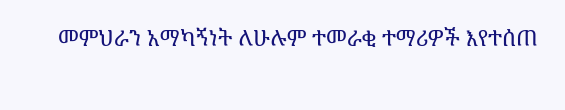መምህራን አማካኝነት ለሁሉም ተመራቂ ተማሪዎች እየተሰጠ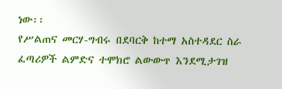ነው፡፡
የሥልጠና መርሃ-ግብሩ በደባርቅ ከተማ አስተዳደር ስራ ፈጣሪዎች ልምድና ተሞክሮ ልውውጥ እንደሚታገዝ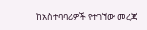ከአስተባባሪዎች የተገኘው መረጃ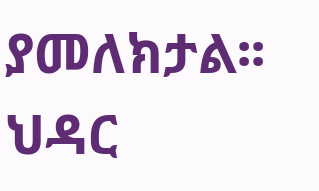ያመለክታል፡፡
ህዳር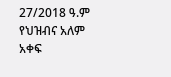27/2018 ዓ.ም
የህዝብና አለም አቀፍ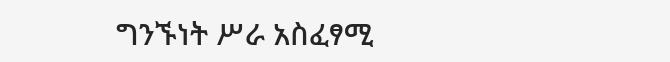ግንኙነት ሥራ አስፈፃሚ